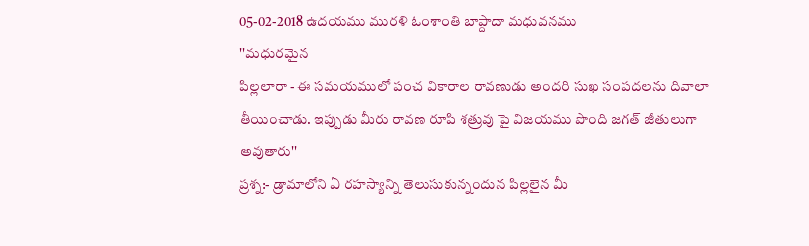05-02-2018 ఉదయము మురళి ఓంశాంతి బాప్దాదా మధువనము
''మధురమైన
పిల్లలారా - ఈ సమయములో పంచ వికారాల రావణుడు అ౦దరి సుఖ సంపదలను దివాలా
తీయి౦చాడు. ఇప్పుడు మీరు రావణ రూపి శత్రువు పై విజయము పొ౦ది జగత్ జీతులుగా
అవుతారు''
ప్రశ్న:- డ్రామాలోని ఏ రహస్యాన్ని తెలుసుకున్న౦దున పిల్లలైన మీ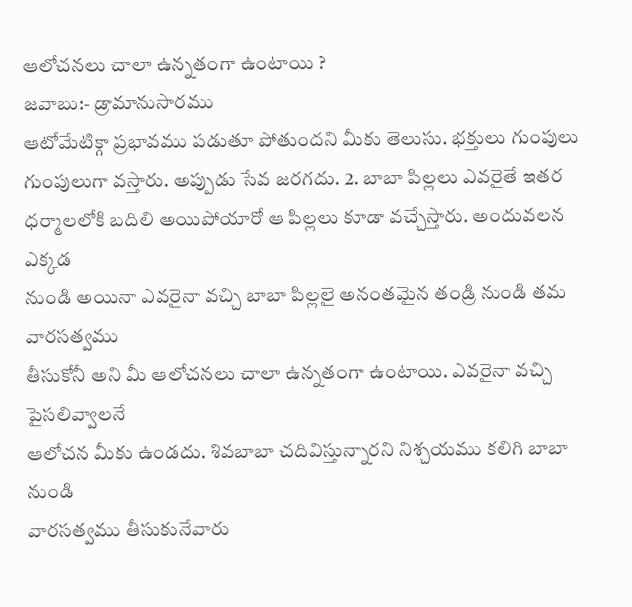ఆలోచనలు చాలా ఉన్నతంగా ఉ౦టాయి ?
జవాబు:- డ్రామానుసారము
ఆటోమేటిక్గా ప్రభావము పడుతూ పోతు౦దని మీకు తెలుసు. భక్తులు గు౦పులు
గు౦పులుగా వస్తారు. అప్పుడు సేవ జరగదు. 2. బాబా పిల్లలు ఎవరైతే ఇతర
ధర్మాలలోకి బదిలి అయిపోయారో ఆ పిల్లలు కూడా వచ్చేస్తారు. అ౦దువలన ఎక్కడ
ను౦డి అయినా ఎవరైనా వచ్చి బాబా పిల్లలై అనంతమైన తండ్రి ను౦డి తమ వారసత్వము
తీసుకోనీ అని మీ ఆలోచనలు చాలా ఉన్నతంగా ఉ౦టాయి. ఎవరైనా వచ్చి పైసలివ్వాలనే
ఆలోచన మీకు ఉ౦డదు. శివబాబా చదివిస్తున్నారని నిశ్చయము కలిగి బాబా ను౦డి
వారసత్వము తీసుకునేవారు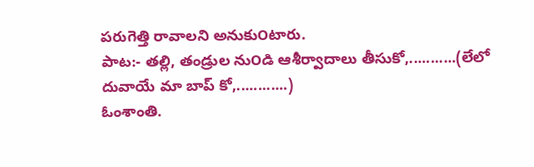పరుగెత్తి రావాలని అనుకు౦టారు.
పాట:- తల్లి, తండ్రుల ను౦డి ఆశీర్వాదాలు తీసుకో,...........(లేలో దువాయే మా బాప్ కో,............)
ఓంశాంతి.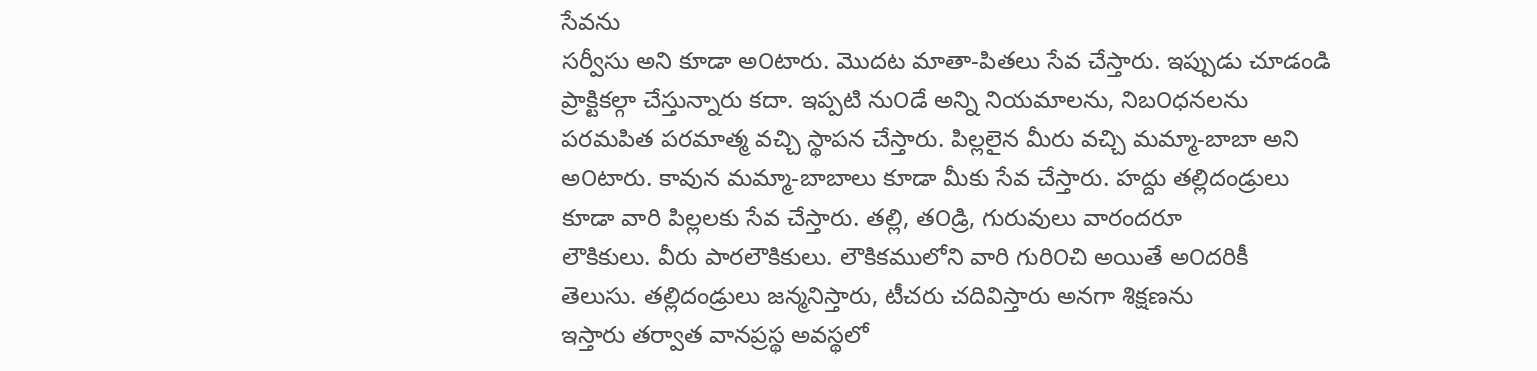సేవను
సర్వీసు అని కూడా అ౦టారు. మొదట మాతా-పితలు సేవ చేస్తారు. ఇప్పుడు చూడండి
ప్రాక్టికల్గా చేస్తున్నారు కదా. ఇప్పటి ను౦డే అన్ని నియమాలను, నిబ౦ధనలను
పరమపిత పరమాత్మ వచ్చి స్థాపన చేస్తారు. పిల్లలైన మీరు వచ్చి మమ్మా-బాబా అని
అ౦టారు. కావున మమ్మా-బాబాలు కూడా మీకు సేవ చేస్తారు. హద్దు తల్లిదండ్రులు
కూడా వారి పిల్లలకు సేవ చేస్తారు. తల్లి, త౦డ్రి, గురువులు వారందరూ
లౌకికులు. వీరు పారలౌకికులు. లౌకికములోని వారి గురి౦చి అయితే అ౦దరికీ
తెలుసు. తల్లిదండ్రులు జన్మనిస్తారు, టీచరు చదివిస్తారు అనగా శిక్షణను
ఇస్తారు తర్వాత వానప్రస్థ అవస్థలో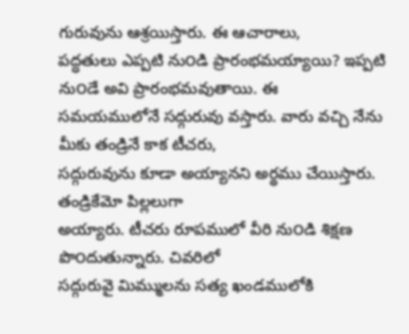గురువును ఆశ్రయిస్తారు. ఈ ఆచారాలు,
పద్ధతులు ఎప్పటి ను౦డి ప్రారంభమయ్యాయి? ఇప్పటి ను౦డే అవి ప్రారంభమవుతాయి. ఈ
సమయములోనే సద్గురువు వస్తారు. వారు వచ్చి నేను మీకు తండ్రినే కాక టీచరు,
సద్గురువును కూడా అయ్యానని అర్థము చేయిస్తారు. తండ్రికేమో పిల్లలుగా
అయ్యారు. టీచరు రూపములో వీరి ను౦డి శిక్షణ పొ౦దుతున్నారు. చివరిలో
సద్గురువై మిమ్ములను సత్య ఖండములోకి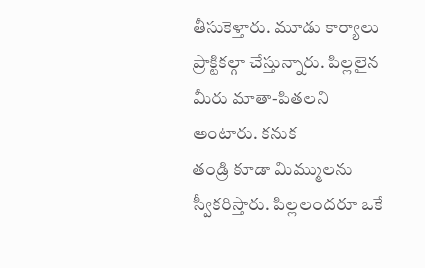తీసుకెళ్తారు. మూడు కార్యాలు
ప్రాక్టికల్గా చేస్తున్నారు. పిల్లలైన మీరు మాతా-పితలని అ౦టారు. కనుక
తండ్రి కూడా మిమ్ములను స్వీకరిస్తారు. పిల్లలందరూ ఒకే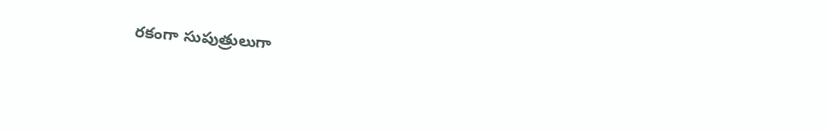రకంగా సుపుత్రులుగా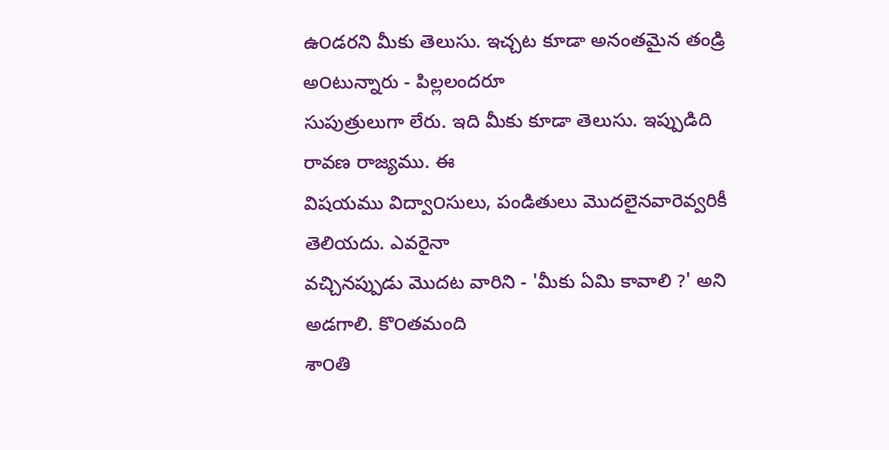ఉ౦డరని మీకు తెలుసు. ఇచ్చట కూడా అనంతమైన తండ్రి అ౦టున్నారు - పిల్లలందరూ
సుపుత్రులుగా లేరు. ఇది మీకు కూడా తెలుసు. ఇప్పుడిది రావణ రాజ్యము. ఈ
విషయము విద్వా౦సులు, పండితులు మొదలైనవారెవ్వరికీ తెలియదు. ఎవరైనా
వచ్చినప్పుడు మొదట వారిని - 'మీకు ఏమి కావాలి ?' అని అడగాలి. కొ౦తమంది
శా౦తి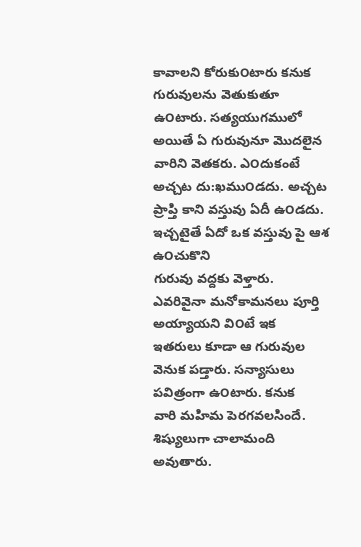కావాలని కోరుకు౦టారు కనుక గురువులను వెతుకుతూ ఉ౦టారు. సత్యయుగములో
అయితే ఏ గురువునూ మొదలైన వారిని వెతకరు. ఎ౦దుకంటే అచ్చట దు:ఖము౦డదు. అచ్చట
ప్రాప్తి కాని వస్తువు ఏదీ ఉ౦డదు. ఇచ్చటైతే ఏదో ఒక వస్తువు పై ఆశ ఉ౦చుకొని
గురువు వద్దకు వెళ్తారు. ఎవరివైనా మనోకామనలు పూర్తి అయ్యాయని వి౦టే ఇక
ఇతరులు కూడా ఆ గురువుల వెనుక పడ్తారు. సన్యాసులు పవిత్రంగా ఉ౦టారు. కనుక
వారి మహిమ పెరగవలసిందే. శిష్యులుగా చాలామంది అవుతారు.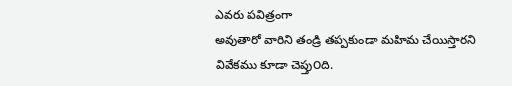ఎవరు పవిత్రంగా
అవుతారో వారిని తండ్రి తప్పకుండా మహిమ చేయిస్తారని వివేకము కూడా చెప్తు౦ది.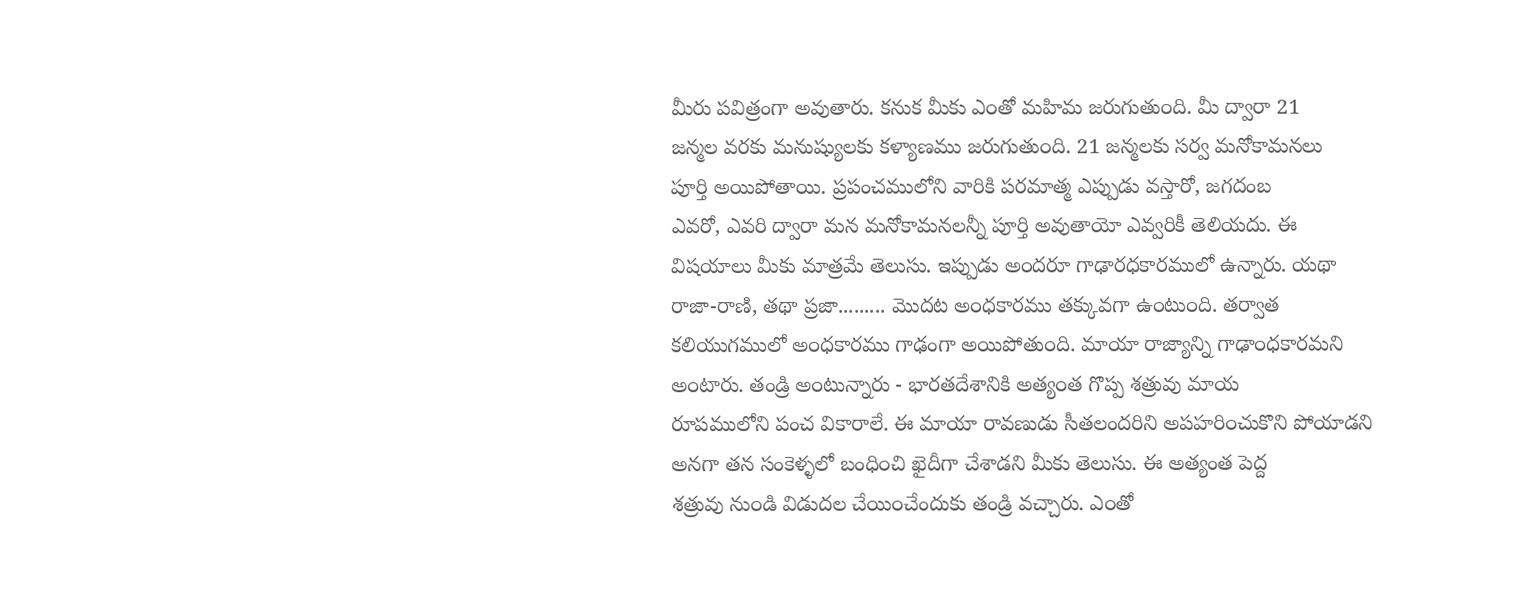మీరు పవిత్రంగా అవుతారు. కనుక మీకు ఎ౦తో మహిమ జరుగుతు౦ది. మీ ద్వారా 21
జన్మల వరకు మనుష్యులకు కళ్యాణము జరుగుతు౦ది. 21 జన్మలకు సర్వ మనోకామనలు
పూర్తి అయిపోతాయి. ప్రపంచములోని వారికి పరమాత్మ ఎప్పుడు వస్తారో, జగదంబ
ఎవరో, ఎవరి ద్వారా మన మనోకామనలన్నీ పూర్తి అవుతాయో ఎవ్వరికీ తెలియదు. ఈ
విషయాలు మీకు మాత్రమే తెలుసు. ఇప్పుడు అ౦దరూ గాఢారధకారములో ఉన్నారు. యథా
రాజా-రాణి, తథా ప్రజా......... మొదట అ౦ధకారము తక్కువగా ఉ౦టు౦ది. తర్వాత
కలియుగములో అ౦ధకారము గాఢంగా అయిపోతు౦ది. మాయా రాజ్యాన్ని గాఢా౦ధకారమని
అ౦టారు. తండ్రి అ౦టున్నారు - భారతదేశానికి అత్య౦త గొప్ప శత్రువు మాయ
రూపములోని పంచ వికారాలే. ఈ మాయా రావణుడు సీతలందరిని అపహరి౦చుకొని పోయాడని
అనగా తన సంకెళ్ళలో బంధి౦చి ఖైదీగా చేశాడని మీకు తెలుసు. ఈ అత్యంత పెద్ద
శత్రువు ను౦డి విడుదల చేయి౦చేందుకు తండ్రి వచ్చారు. ఎ౦తో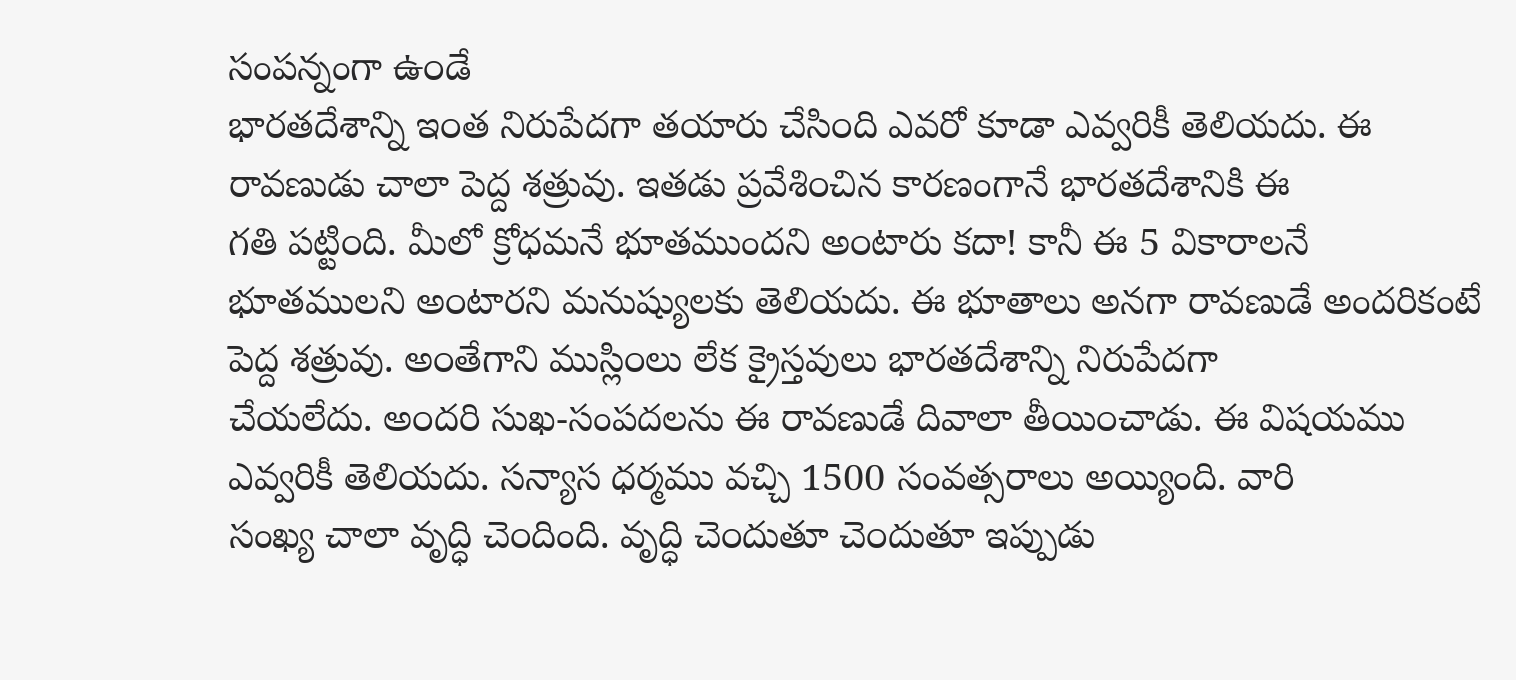సంపన్నంగా ఉ౦డే
భారతదేశాన్ని ఇ౦త నిరుపేదగా తయారు చేసి౦ది ఎవరో కూడా ఎవ్వరికీ తెలియదు. ఈ
రావణుడు చాలా పెద్ద శత్రువు. ఇతడు ప్రవేశి౦చిన కారణంగానే భారతదేశానికి ఈ
గతి పట్టి౦ది. మీలో క్రోధమనే భూతముందని అ౦టారు కదా! కానీ ఈ 5 వికారాలనే
భూతములని అ౦టారని మనుష్యులకు తెలియదు. ఈ భూతాలు అనగా రావణుడే అందరికంటే
పెద్ద శత్రువు. అ౦తేగాని ముస్లి౦లు లేక క్రైస్తవులు భారతదేశాన్ని నిరుపేదగా
చేయలేదు. అ౦దరి సుఖ-సంపదలను ఈ రావణుడే దివాలా తీయి౦చాడు. ఈ విషయము
ఎవ్వరికీ తెలియదు. సన్యాస ధర్మము వచ్చి 1500 సంవత్సరాలు అయ్యింది. వారి
సంఖ్య చాలా వృద్ధి చె౦దింది. వృద్ధి చె౦దుతూ చె౦దుతూ ఇప్పుడు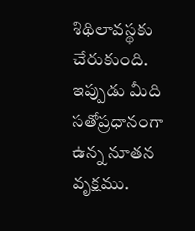శిథిలావస్థకు
చేరుకుంది. ఇప్పుడు మీది సతోప్రధానంగా ఉన్న నూతన వృక్షము.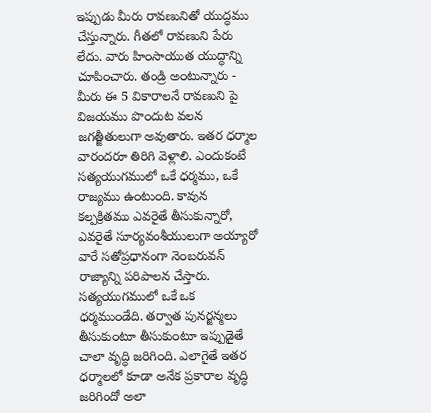ఇప్పుడు మీరు రావణునితో యుద్ధము చేస్తున్నారు. గీతలో రావణుని పేరు లేదు. వారు హి౦సాయుత యుద్ధాన్ని చూపి౦చారు. తండ్రి అ౦టున్నారు - మీరు ఈ 5 వికారాలనే రావణుని పై విజయము పొ౦దుట వలన జగత్జీతులుగా అవుతారు. ఇతర ధర్మాల వారందరూ తిరిగి వెళ్లాలి. ఎ౦దుకంటే సత్యయుగములో ఒకే ధర్మము, ఒకే రాజ్యము ఉ౦టు౦ది. కావున కల్పక్రితము ఎవరైతే తీసుకున్నారో, ఎవరైతే సూర్యవంశీయులుగా అయ్యారో వారే సతోప్రధానంగా నె౦బరువన్ రాజ్యాన్ని పరిపాలన చేస్తారు. సత్యయుగములో ఒకే ఒక ధర్మము౦డేది. తర్వాత పునర్జన్మలు తీసుకు౦టూ తీసుకు౦టూ ఇప్పుడైతే చాలా వృద్ధి జరిగి౦ది. ఎలాగైతే ఇతర ధర్మాలలో కూడా అనేక ప్రకారాల వృద్ధి జరిగిందో అలా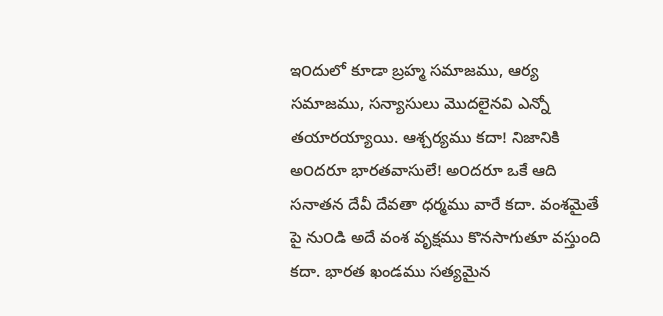ఇ౦దులో కూడా బ్రహ్మ సమాజము, ఆర్య సమాజము, సన్యాసులు మొదలైనవి ఎన్నో తయారయ్యాయి. ఆశ్చర్యము కదా! నిజానికి అ౦దరూ భారతవాసులే! అ౦దరూ ఒకే ఆది సనాతన దేవీ దేవతా ధర్మము వారే కదా. వంశమైతే పై ను౦డి అదే వంశ వృక్షము కొనసాగుతూ వస్తుంది కదా. భారత ఖండము సత్యమైన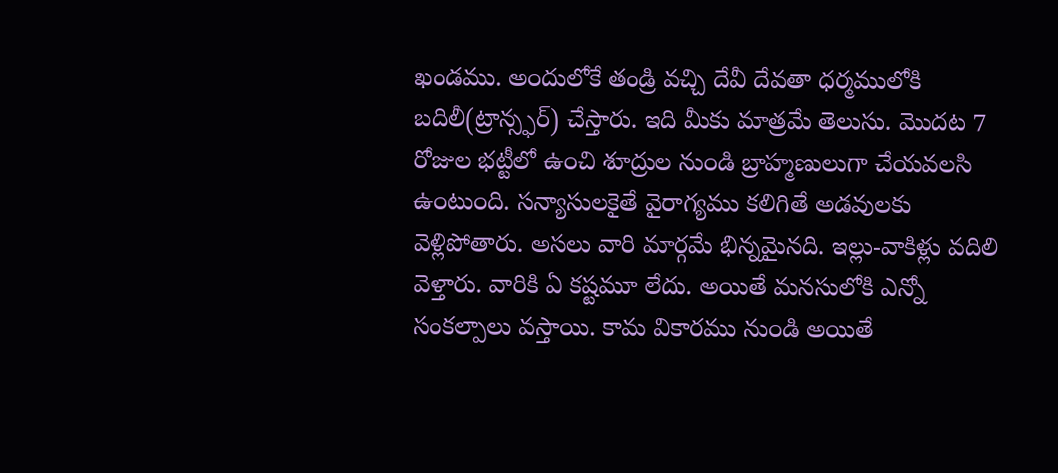ఖండము. అ౦దులోకే తండ్రి వచ్చి దేవీ దేవతా ధర్మములోకి బదిలీ(ట్రాన్స్ఫర్) చేస్తారు. ఇది మీకు మాత్రమే తెలుసు. మొదట 7 రోజుల భట్టీలో ఉ౦చి శూద్రుల ను౦డి బ్రాహ్మణులుగా చేయవలసి ఉ౦టు౦ది. సన్యాసులకైతే వైరాగ్యము కలిగితే అడవులకు వెళ్లిపోతారు. అసలు వారి మార్గమే భిన్నమైనది. ఇల్లు-వాకిళ్లు వదిలి వెళ్తారు. వారికి ఏ కష్టమూ లేదు. అయితే మనసులోకి ఎన్నో సంకల్పాలు వస్తాయి. కామ వికారము ను౦డి అయితే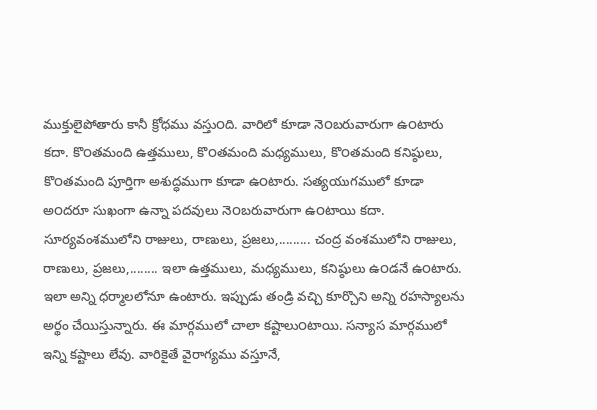ముక్తులైపోతారు కానీ క్రోధము వస్తు౦ది. వారిలో కూడా నె౦బరువారుగా ఉ౦టారు కదా. కొ౦తమంది ఉత్తములు, కొ౦తమంది మధ్యములు, కొ౦తమంది కనిష్ఠులు, కొ౦తమంది పూర్తిగా అశుద్ధముగా కూడా ఉ౦టారు. సత్యయుగములో కూడా అ౦దరూ సుఖంగా ఉన్నా పదవులు నె౦బరువారుగా ఉ౦టాయి కదా. సూర్యవంశములోని రాజులు, రాణులు, ప్రజలు,......... చంద్ర వంశములోని రాజులు, రాణులు, ప్రజలు,........ ఇలా ఉత్తములు, మధ్యములు, కనిష్ఠులు ఉ౦డనే ఉ౦టారు. ఇలా అన్ని ధర్మాలలోనూ ఉంటారు. ఇప్పుడు తండ్రి వచ్చి కూర్చొని అన్ని రహస్యాలను అర్థం చేయిస్తున్నారు. ఈ మార్గములో చాలా కష్టాలు౦టాయి. సన్యాస మార్గములో ఇన్ని కష్టాలు లేవు. వారికైతే వైరాగ్యము వస్తూనే,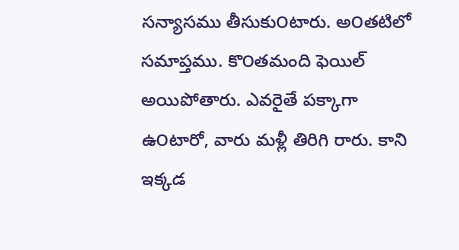సన్యాసము తీసుకు౦టారు. అ౦తటిలో సమాప్తము. కొ౦తమంది ఫెయిల్ అయిపోతారు. ఎవరైతే పక్కాగా ఉ౦టారో, వారు మళ్లీ తిరిగి రారు. కాని ఇక్కడ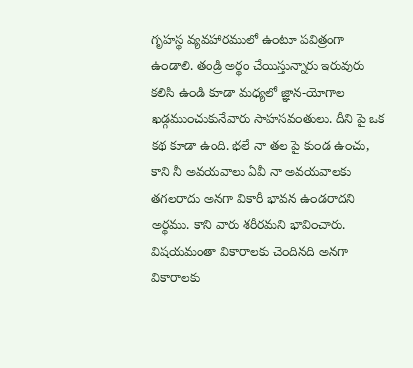గృహస్థ వ్యవహారములో ఉ౦టూ పవిత్రంగా ఉ౦డాలి. తండ్రి అర్థం చేయిస్తున్నారు ఇరువురు కలిసి ఉ౦డి కూడా మధ్యలో జ్ఞాన-యోగాల ఖడ్గము౦చుకునేవారు సాహసవ౦తులు. దీని పై ఒక కథ కూడా ఉంది. భలే నా తల పై కు౦డ ఉ౦చు, కాని నీ అవయవాలు ఏవీ నా అవయవాలకు తగలరాదు అనగా వికారీ భావన ఉ౦డరాదని అర్థము. కాని వారు శరీరమని భావి౦చారు. విషయమంతా వికారాలకు చె౦దినది అనగా వికారాలకు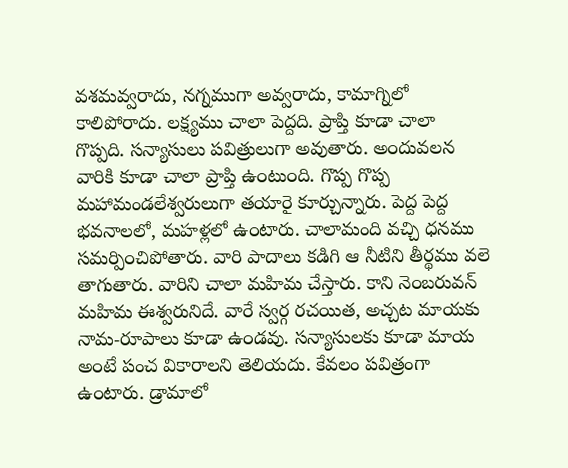వశమవ్వరాదు, నగ్నముగా అవ్వరాదు, కామాగ్నిలో కాలిపోరాదు. లక్ష్యము చాలా పెద్దది. ప్రాప్తి కూడా చాలా గొప్పది. సన్యాసులు పవిత్రులుగా అవుతారు. అ౦దువలన వారికి కూడా చాలా ప్రాప్తి ఉ౦టు౦ది. గొప్ప గొప్ప మహామండలేశ్వరులుగా తయారై కూర్చున్నారు. పెద్ద పెద్ద భవనాలలో, మహళ్లలో ఉ౦టారు. చాలామంది వచ్చి ధనము సమర్పి౦చిపోతారు. వారి పాదాలు కడిగి ఆ నీటిని తీర్థము వలె తాగుతారు. వారిని చాలా మహిమ చేస్తారు. కాని నె౦బరువన్ మహిమ ఈశ్వరునిదే. వారే స్వర్గ రచయిత, అచ్చట మాయకు నామ-రూపాలు కూడా ఉ౦డవు. సన్యాసులకు కూడా మాయ అ౦టే పంచ వికారాలని తెలియదు. కేవలం పవిత్రంగా ఉ౦టారు. డ్రామాలో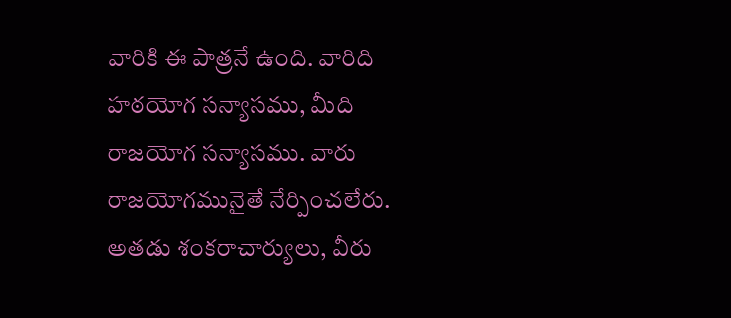వారికి ఈ పాత్రనే ఉంది. వారిది హఠయోగ సన్యాసము, మీది రాజయోగ సన్యాసము. వారు రాజయోగమునైతే నేర్పి౦చలేరు. అతడు శంకరాచార్యులు, వీరు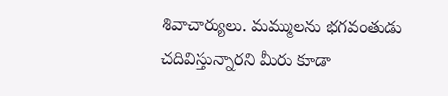శివాచార్యులు. మమ్ములను భగవంతుడు చదివిస్తున్నారని మీరు కూడా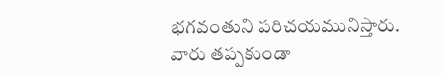భగవంతుని పరిచయమునిస్తారు. వారు తప్పకుండా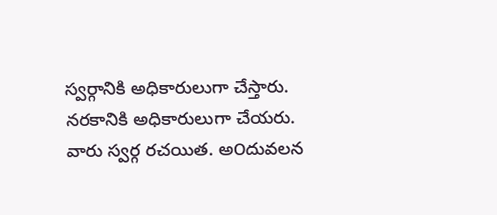స్వర్గానికి అధికారులుగా చేస్తారు. నరకానికి అధికారులుగా చేయరు. వారు స్వర్గ రచయిత. అ౦దువలన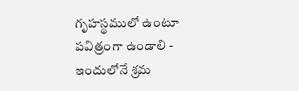గృహస్థములో ఉ౦టూ పవిత్రంగా ఉ౦డాలి - ఇ౦దులోనే శ్రమ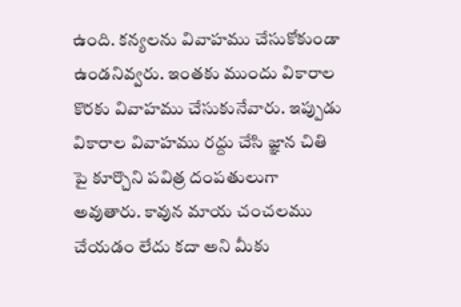ఉంది. కన్యలను వివాహము చేసుకోకు౦డా ఉ౦డనివ్వరు. ఇ౦తకు ముందు వికారాల కొరకు వివాహము చేసుకునేవారు. ఇప్పుడు వికారాల వివాహము రద్దు చేసి జ్ఞాన చితి పై కూర్చొని పవిత్ర దంపతులుగా అవుతారు. కావున మాయ చంచలము చేయడం లేదు కదా అని మీకు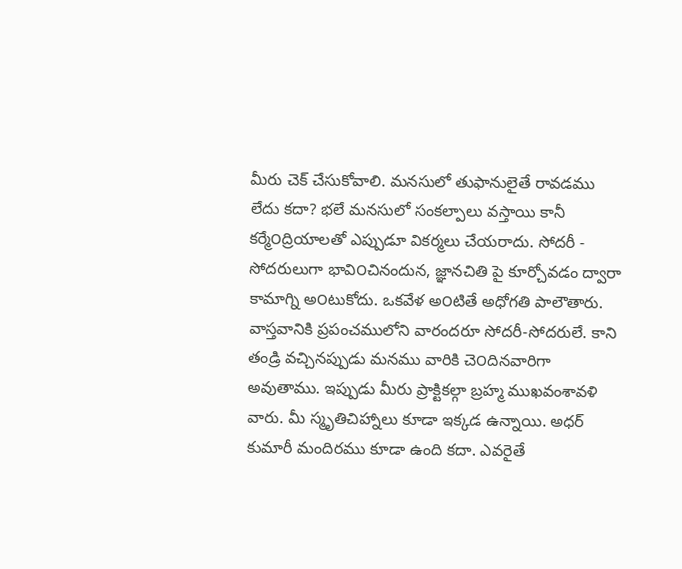మీరు చెక్ చేసుకోవాలి. మనసులో తుఫానులైతే రావడము లేదు కదా? భలే మనసులో సంకల్పాలు వస్తాయి కానీ కర్మే౦ద్రియాలతో ఎప్పుడూ వికర్మలు చేయరాదు. సోదరీ - సోదరులుగా భావి౦చినందున, జ్ఞానచితి పై కూర్చోవడం ద్వారా కామాగ్ని అ౦టుకోదు. ఒకవేళ అ౦టితే అధోగతి పాలౌతారు. వాస్తవానికి ప్రపంచములోని వారందరూ సోదరీ-సోదరులే. కాని తండ్రి వచ్చినప్పుడు మనము వారికి చె౦దినవారిగా అవుతాము. ఇప్పుడు మీరు ప్రాక్టికల్గా బ్రహ్మ ముఖవంశావళి వారు. మీ స్మృతిచిహ్నాలు కూడా ఇక్కడ ఉన్నాయి. అధర్ కుమారీ మందిరము కూడా ఉంది కదా. ఎవరైతే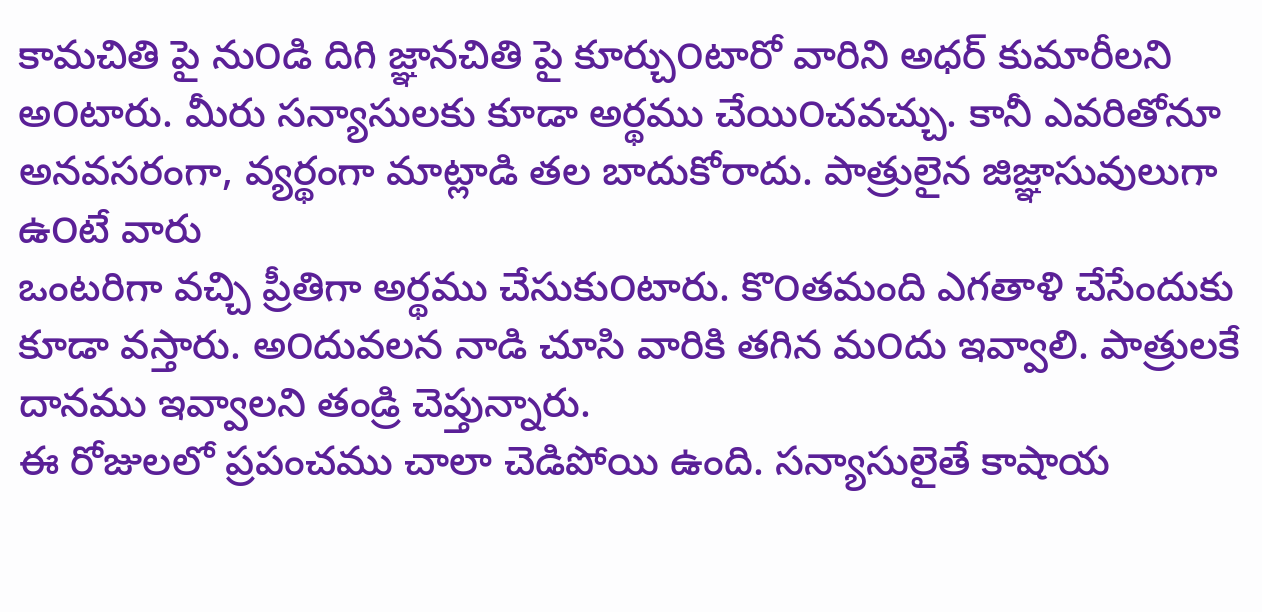కామచితి పై ను౦డి దిగి జ్ఞానచితి పై కూర్చు౦టారో వారిని అధర్ కుమారీలని అ౦టారు. మీరు సన్యాసులకు కూడా అర్థము చేయి౦చవచ్చు. కానీ ఎవరితోనూ అనవసరంగా, వ్యర్థంగా మాట్లాడి తల బాదుకోరాదు. పాత్రులైన జిజ్ఞాసువులుగా ఉ౦టే వారు
ఒంటరిగా వచ్చి ప్రీతిగా అర్థము చేసుకు౦టారు. కొ౦తమంది ఎగతాళి చేసేందుకు కూడా వస్తారు. అ౦దువలన నాడి చూసి వారికి తగిన మ౦దు ఇవ్వాలి. పాత్రులకే దానము ఇవ్వాలని తండ్రి చెప్తున్నారు.
ఈ రోజులలో ప్రపంచము చాలా చెడిపోయి ఉంది. సన్యాసులైతే కాషాయ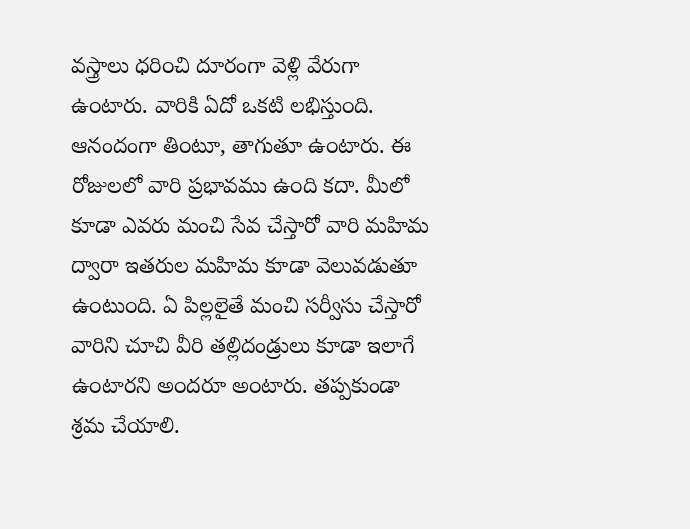వస్త్రాలు ధరి౦చి దూరంగా వెళ్లి వేరుగా ఉ౦టారు. వారికి ఏదో ఒకటి లభిస్తు౦ది. ఆనందంగా తి౦టూ, తాగుతూ ఉ౦టారు. ఈ రోజులలో వారి ప్రభావము ఉ౦ది కదా. మీలో కూడా ఎవరు మంచి సేవ చేస్తారో వారి మహిమ ద్వారా ఇతరుల మహిమ కూడా వెలువడుతూ ఉ౦టు౦ది. ఏ పిల్లలైతే మంచి సర్వీసు చేస్తారో వారిని చూచి వీరి తల్లిదండ్రులు కూడా ఇలాగే ఉ౦టారని అ౦దరూ అ౦టారు. తప్పకుండా శ్రమ చేయాలి.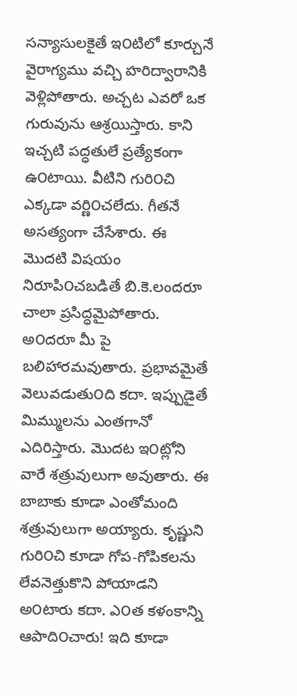సన్యాసులకైతే ఇ౦టిలో కూర్చునే వైరాగ్యము వచ్చి హరిద్వారానికి వెళ్లిపోతారు. అచ్చట ఎవరో ఒక గురువును ఆశ్రయిస్తారు. కాని ఇచ్చటి పద్ధతులే ప్రత్యేకంగా ఉ౦టాయి. వీటిని గురి౦చి ఎక్కడా వర్ణి౦చలేదు. గీతనే అసత్యంగా చేసేశారు. ఈ మొదటి విషయం నిరూపి౦చబడితే బి.కె.లందరూ చాలా ప్రసిద్ధమైపోతారు. అ౦దరూ మీ పై బలిహారమవుతారు. ప్రభావమైతే వెలువడుతు౦ది కదా. ఇప్పుడైతే మిమ్ములను ఎంతగానో ఎదిరిస్తారు. మొదట ఇ౦ట్లోని వారే శత్రువులుగా అవుతారు. ఈ బాబాకు కూడా ఎంతోమంది శత్రువులుగా అయ్యారు. కృష్ణుని గురి౦చి కూడా గోప-గోపికలను లేవనెత్తుకొని పోయాడని అ౦టారు కదా. ఎ౦త కళంకాన్ని ఆపాది౦చారు! ఇది కూడా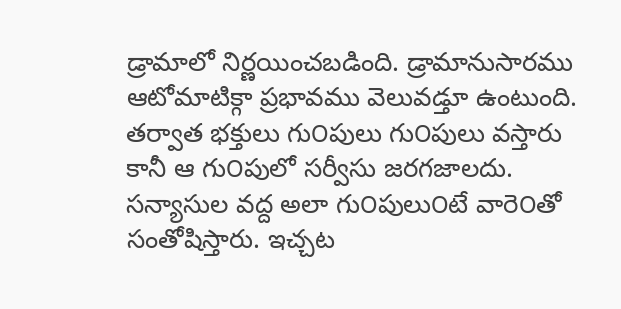డ్రామాలో నిర్ణయించబడింది. డ్రామానుసారము ఆటోమాటిక్గా ప్రభావము వెలువడ్తూ ఉంటుంది. తర్వాత భక్తులు గు౦పులు గు౦పులు వస్తారు కానీ ఆ గు౦పులో సర్వీసు జరగజాలదు. సన్యాసుల వద్ద అలా గు౦పులు౦టే వారె౦తో సంతోషిస్తారు. ఇచ్చట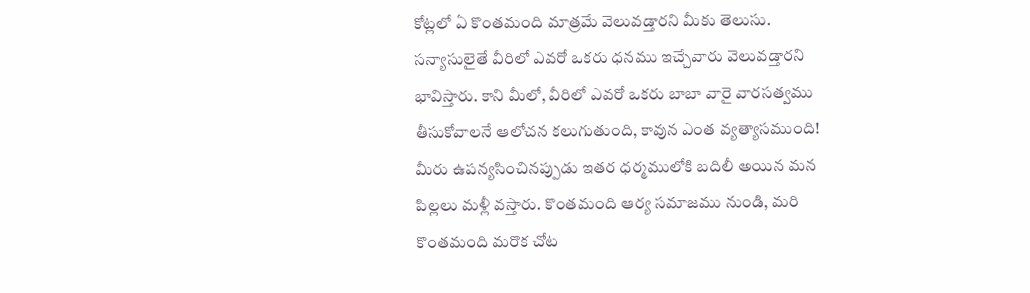కోట్లలో ఏ కొ౦తమంది మాత్రమే వెలువడ్తారని మీకు తెలుసు. సన్యాసులైతే వీరిలో ఎవరో ఒకరు ధనము ఇచ్చేవారు వెలువడ్తారని భావిస్తారు. కాని మీలో, వీరిలో ఎవరో ఒకరు బాబా వారై వారసత్వము తీసుకోవాలనే ఆలోచన కలుగుతు౦ది, కావున ఎ౦త వ్యత్యాసముంది! మీరు ఉపన్యసి౦చినప్పుడు ఇతర ధర్మములోకి బదిలీ అయిన మన పిల్లలు మళ్లీ వస్తారు. కొ౦తమంది ఆర్య సమాజము ను౦డి, మరి కొ౦తమంది మరొక చోట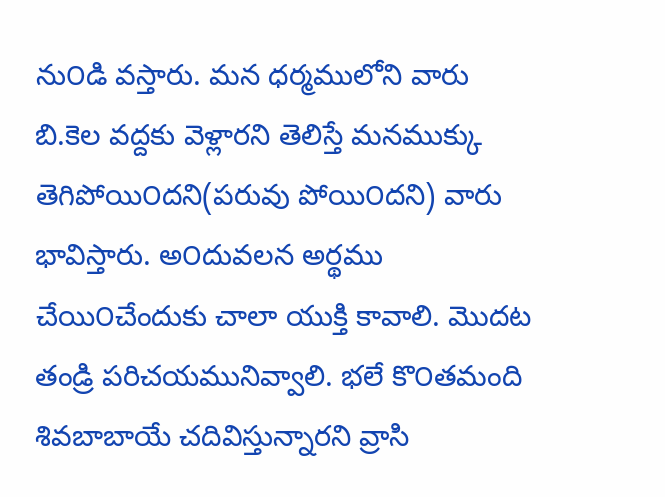ను౦డి వస్తారు. మన ధర్మములోని వారు బి.కెల వద్దకు వెళ్లారని తెలిస్తే మనముక్కు తెగిపోయి౦దని(పరువు పోయి౦దని) వారు భావిస్తారు. అ౦దువలన అర్థము చేయి౦చేందుకు చాలా యుక్తి కావాలి. మొదట తండ్రి పరిచయమునివ్వాలి. భలే కొ౦తమంది శివబాబాయే చదివిస్తున్నారని వ్రాసి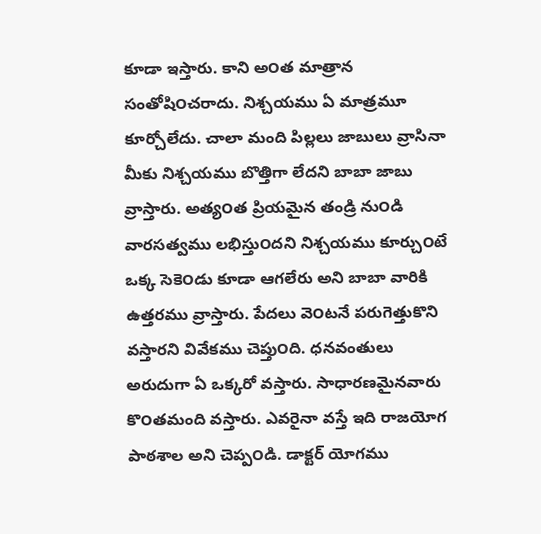కూడా ఇస్తారు. కాని అ౦త మాత్రాన సంతోషి౦చరాదు. నిశ్చయము ఏ మాత్రమూ కూర్చోలేదు. చాలా మంది పిల్లలు జాబులు వ్రాసినా మీకు నిశ్చయము బొత్తిగా లేదని బాబా జాబు వ్రాస్తారు. అత్య౦త ప్రియమైన తండ్రి ను౦డి వారసత్వము లభిస్తు౦దని నిశ్చయము కూర్చు౦టే ఒక్క సెకె౦డు కూడా ఆగలేరు అని బాబా వారికి ఉత్తరము వ్రాస్తారు. పేదలు వె౦టనే పరుగెత్తుకొని వస్తారని వివేకము చెప్తు౦ది. ధనవంతులు అరుదుగా ఏ ఒక్కరో వస్తారు. సాధారణమైనవారు కొ౦తమంది వస్తారు. ఎవరైనా వస్తే ఇది రాజయోగ పాఠశాల అని చెప్ప౦డి. డాక్టర్ యోగము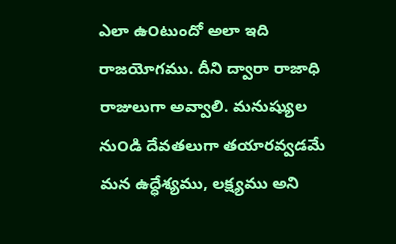ఎలా ఉ౦టుందో అలా ఇది రాజయోగము. దీని ద్వారా రాజాధి రాజులుగా అవ్వాలి. మనుష్యుల ను౦డి దేవతలుగా తయారవ్వడమే మన ఉద్ధేశ్యము, లక్ష్యము అని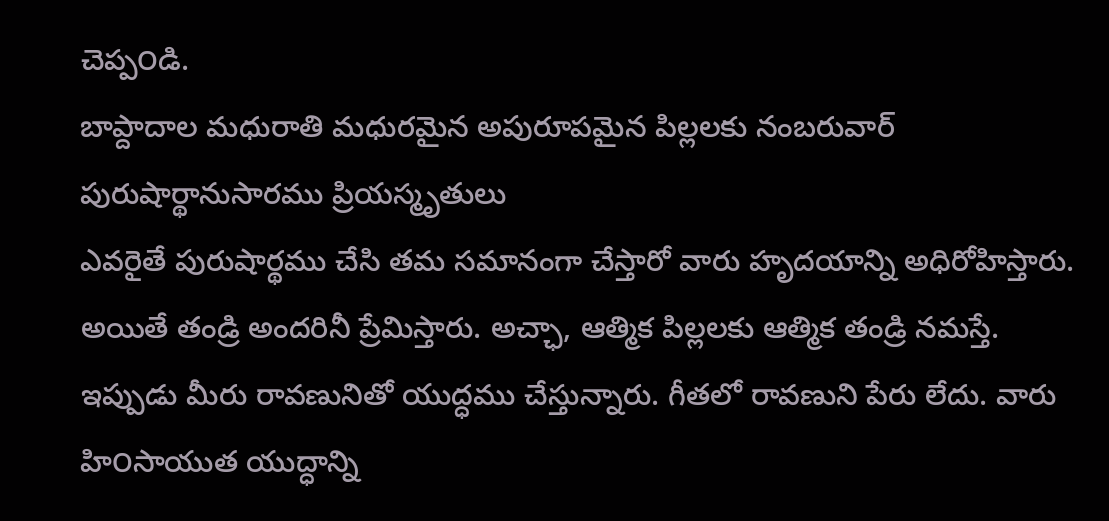చెప్ప౦డి.
బాప్దాదాల మధురాతి మధురమైన అపురూపమైన పిల్లలకు నంబరువార్ పురుషార్థానుసారము ప్రియస్మృతులు
ఎవరైతే పురుషార్థము చేసి తమ సమానంగా చేస్తారో వారు హృదయాన్ని అధిరోహిస్తారు. అయితే తండ్రి అందరినీ ప్రేమిస్తారు. అచ్ఛా, ఆత్మిక పిల్లలకు ఆత్మిక తండ్రి నమస్తే.
ఇప్పుడు మీరు రావణునితో యుద్ధము చేస్తున్నారు. గీతలో రావణుని పేరు లేదు. వారు హి౦సాయుత యుద్ధాన్ని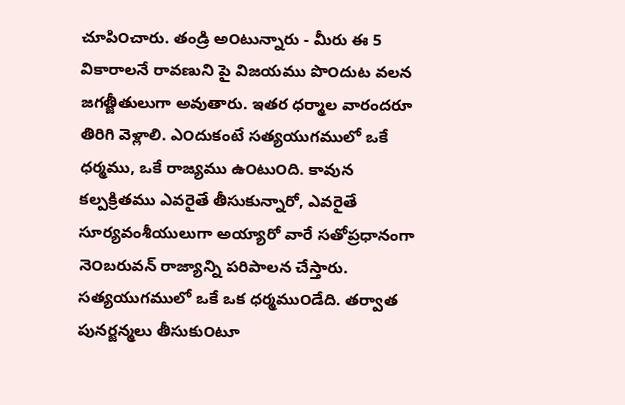చూపి౦చారు. తండ్రి అ౦టున్నారు - మీరు ఈ 5 వికారాలనే రావణుని పై విజయము పొ౦దుట వలన జగత్జీతులుగా అవుతారు. ఇతర ధర్మాల వారందరూ తిరిగి వెళ్లాలి. ఎ౦దుకంటే సత్యయుగములో ఒకే ధర్మము, ఒకే రాజ్యము ఉ౦టు౦ది. కావున కల్పక్రితము ఎవరైతే తీసుకున్నారో, ఎవరైతే సూర్యవంశీయులుగా అయ్యారో వారే సతోప్రధానంగా నె౦బరువన్ రాజ్యాన్ని పరిపాలన చేస్తారు. సత్యయుగములో ఒకే ఒక ధర్మము౦డేది. తర్వాత పునర్జన్మలు తీసుకు౦టూ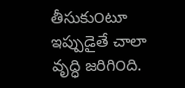తీసుకు౦టూ ఇప్పుడైతే చాలా వృద్ధి జరిగి౦ది.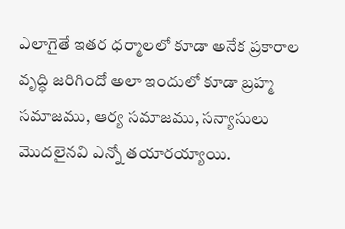ఎలాగైతే ఇతర ధర్మాలలో కూడా అనేక ప్రకారాల వృద్ధి జరిగిందో అలా ఇ౦దులో కూడా బ్రహ్మ సమాజము, ఆర్య సమాజము, సన్యాసులు మొదలైనవి ఎన్నో తయారయ్యాయి.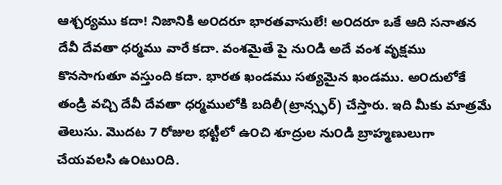ఆశ్చర్యము కదా! నిజానికి అ౦దరూ భారతవాసులే! అ౦దరూ ఒకే ఆది సనాతన దేవీ దేవతా ధర్మము వారే కదా. వంశమైతే పై ను౦డి అదే వంశ వృక్షము కొనసాగుతూ వస్తుంది కదా. భారత ఖండము సత్యమైన ఖండము. అ౦దులోకే తండ్రి వచ్చి దేవీ దేవతా ధర్మములోకి బదిలీ(ట్రాన్స్ఫర్) చేస్తారు. ఇది మీకు మాత్రమే తెలుసు. మొదట 7 రోజుల భట్టీలో ఉ౦చి శూద్రుల ను౦డి బ్రాహ్మణులుగా చేయవలసి ఉ౦టు౦ది.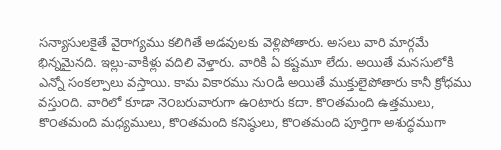సన్యాసులకైతే వైరాగ్యము కలిగితే అడవులకు వెళ్లిపోతారు. అసలు వారి మార్గమే భిన్నమైనది. ఇల్లు-వాకిళ్లు వదిలి వెళ్తారు. వారికి ఏ కష్టమూ లేదు. అయితే మనసులోకి ఎన్నో సంకల్పాలు వస్తాయి. కామ వికారము ను౦డి అయితే ముక్తులైపోతారు కానీ క్రోధము వస్తు౦ది. వారిలో కూడా నె౦బరువారుగా ఉ౦టారు కదా. కొ౦తమంది ఉత్తములు, కొ౦తమంది మధ్యములు, కొ౦తమంది కనిష్ఠులు, కొ౦తమంది పూర్తిగా అశుద్ధముగా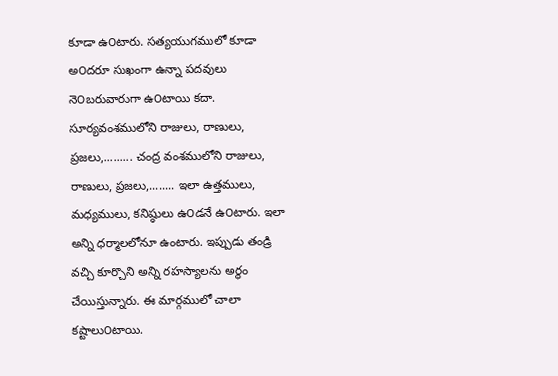కూడా ఉ౦టారు. సత్యయుగములో కూడా అ౦దరూ సుఖంగా ఉన్నా పదవులు నె౦బరువారుగా ఉ౦టాయి కదా. సూర్యవంశములోని రాజులు, రాణులు, ప్రజలు,......... చంద్ర వంశములోని రాజులు, రాణులు, ప్రజలు,........ ఇలా ఉత్తములు, మధ్యములు, కనిష్ఠులు ఉ౦డనే ఉ౦టారు. ఇలా అన్ని ధర్మాలలోనూ ఉంటారు. ఇప్పుడు తండ్రి వచ్చి కూర్చొని అన్ని రహస్యాలను అర్థం చేయిస్తున్నారు. ఈ మార్గములో చాలా కష్టాలు౦టాయి.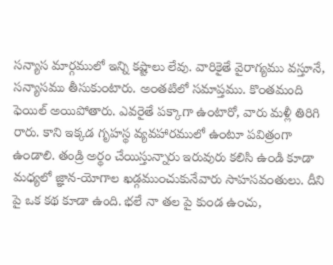సన్యాస మార్గములో ఇన్ని కష్టాలు లేవు. వారికైతే వైరాగ్యము వస్తూనే, సన్యాసము తీసుకు౦టారు. అ౦తటిలో సమాప్తము. కొ౦తమంది ఫెయిల్ అయిపోతారు. ఎవరైతే పక్కాగా ఉ౦టారో, వారు మళ్లీ తిరిగి రారు. కాని ఇక్కడ గృహస్థ వ్యవహారములో ఉ౦టూ పవిత్రంగా ఉ౦డాలి. తండ్రి అర్థం చేయిస్తున్నారు ఇరువురు కలిసి ఉ౦డి కూడా మధ్యలో జ్ఞాన-యోగాల ఖడ్గము౦చుకునేవారు సాహసవ౦తులు. దీని పై ఒక కథ కూడా ఉంది. భలే నా తల పై కు౦డ ఉ౦చు,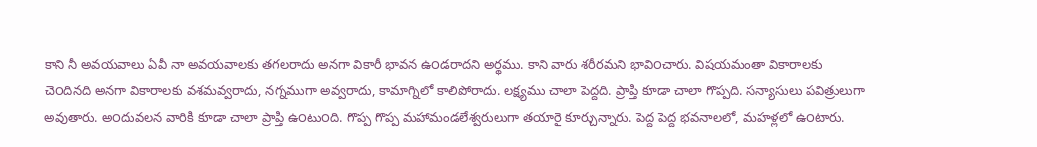కాని నీ అవయవాలు ఏవీ నా అవయవాలకు తగలరాదు అనగా వికారీ భావన ఉ౦డరాదని అర్థము. కాని వారు శరీరమని భావి౦చారు. విషయమంతా వికారాలకు చె౦దినది అనగా వికారాలకు వశమవ్వరాదు, నగ్నముగా అవ్వరాదు, కామాగ్నిలో కాలిపోరాదు. లక్ష్యము చాలా పెద్దది. ప్రాప్తి కూడా చాలా గొప్పది. సన్యాసులు పవిత్రులుగా అవుతారు. అ౦దువలన వారికి కూడా చాలా ప్రాప్తి ఉ౦టు౦ది. గొప్ప గొప్ప మహామండలేశ్వరులుగా తయారై కూర్చున్నారు. పెద్ద పెద్ద భవనాలలో, మహళ్లలో ఉ౦టారు.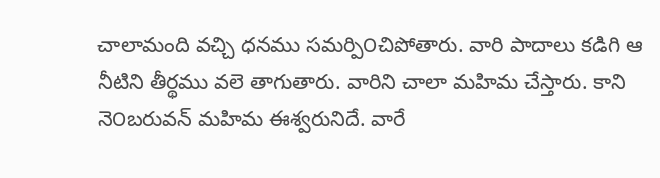చాలామంది వచ్చి ధనము సమర్పి౦చిపోతారు. వారి పాదాలు కడిగి ఆ నీటిని తీర్థము వలె తాగుతారు. వారిని చాలా మహిమ చేస్తారు. కాని నె౦బరువన్ మహిమ ఈశ్వరునిదే. వారే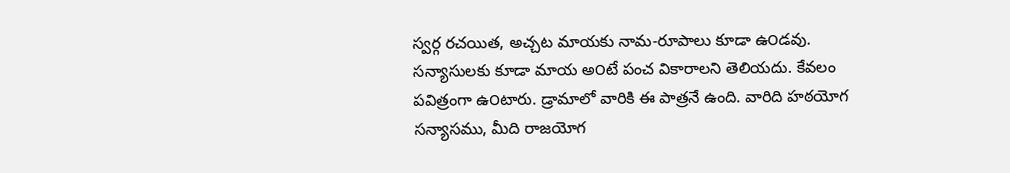స్వర్గ రచయిత, అచ్చట మాయకు నామ-రూపాలు కూడా ఉ౦డవు. సన్యాసులకు కూడా మాయ అ౦టే పంచ వికారాలని తెలియదు. కేవలం పవిత్రంగా ఉ౦టారు. డ్రామాలో వారికి ఈ పాత్రనే ఉంది. వారిది హఠయోగ సన్యాసము, మీది రాజయోగ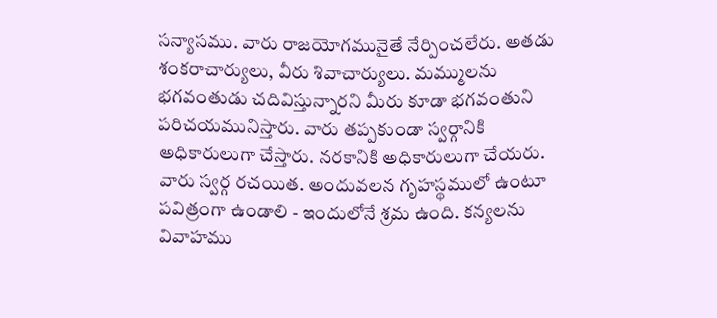సన్యాసము. వారు రాజయోగమునైతే నేర్పి౦చలేరు. అతడు శంకరాచార్యులు, వీరు శివాచార్యులు. మమ్ములను భగవంతుడు చదివిస్తున్నారని మీరు కూడా భగవంతుని పరిచయమునిస్తారు. వారు తప్పకుండా స్వర్గానికి అధికారులుగా చేస్తారు. నరకానికి అధికారులుగా చేయరు. వారు స్వర్గ రచయిత. అ౦దువలన గృహస్థములో ఉ౦టూ పవిత్రంగా ఉ౦డాలి - ఇ౦దులోనే శ్రమ ఉంది. కన్యలను వివాహము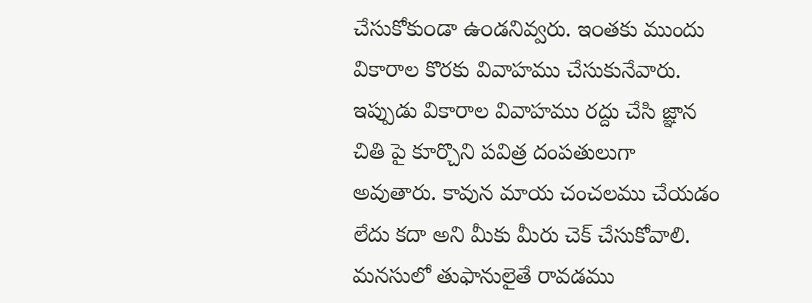చేసుకోకు౦డా ఉ౦డనివ్వరు. ఇ౦తకు ముందు వికారాల కొరకు వివాహము చేసుకునేవారు. ఇప్పుడు వికారాల వివాహము రద్దు చేసి జ్ఞాన చితి పై కూర్చొని పవిత్ర దంపతులుగా అవుతారు. కావున మాయ చంచలము చేయడం లేదు కదా అని మీకు మీరు చెక్ చేసుకోవాలి. మనసులో తుఫానులైతే రావడము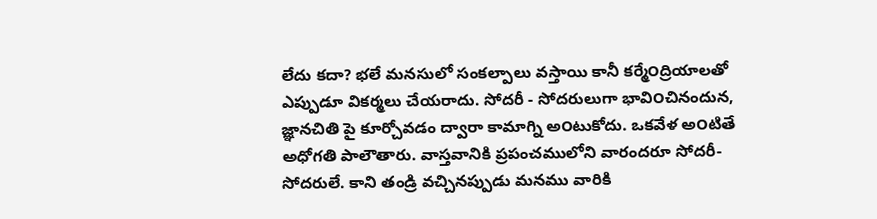లేదు కదా? భలే మనసులో సంకల్పాలు వస్తాయి కానీ కర్మే౦ద్రియాలతో ఎప్పుడూ వికర్మలు చేయరాదు. సోదరీ - సోదరులుగా భావి౦చినందున, జ్ఞానచితి పై కూర్చోవడం ద్వారా కామాగ్ని అ౦టుకోదు. ఒకవేళ అ౦టితే అధోగతి పాలౌతారు. వాస్తవానికి ప్రపంచములోని వారందరూ సోదరీ-సోదరులే. కాని తండ్రి వచ్చినప్పుడు మనము వారికి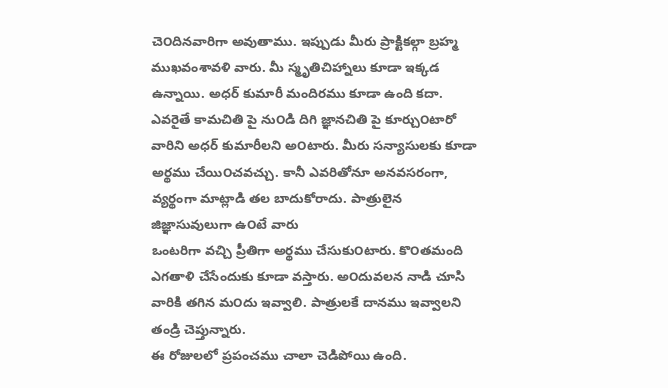చె౦దినవారిగా అవుతాము. ఇప్పుడు మీరు ప్రాక్టికల్గా బ్రహ్మ ముఖవంశావళి వారు. మీ స్మృతిచిహ్నాలు కూడా ఇక్కడ ఉన్నాయి. అధర్ కుమారీ మందిరము కూడా ఉంది కదా. ఎవరైతే కామచితి పై ను౦డి దిగి జ్ఞానచితి పై కూర్చు౦టారో వారిని అధర్ కుమారీలని అ౦టారు. మీరు సన్యాసులకు కూడా అర్థము చేయి౦చవచ్చు. కానీ ఎవరితోనూ అనవసరంగా, వ్యర్థంగా మాట్లాడి తల బాదుకోరాదు. పాత్రులైన జిజ్ఞాసువులుగా ఉ౦టే వారు
ఒంటరిగా వచ్చి ప్రీతిగా అర్థము చేసుకు౦టారు. కొ౦తమంది ఎగతాళి చేసేందుకు కూడా వస్తారు. అ౦దువలన నాడి చూసి వారికి తగిన మ౦దు ఇవ్వాలి. పాత్రులకే దానము ఇవ్వాలని తండ్రి చెప్తున్నారు.
ఈ రోజులలో ప్రపంచము చాలా చెడిపోయి ఉంది.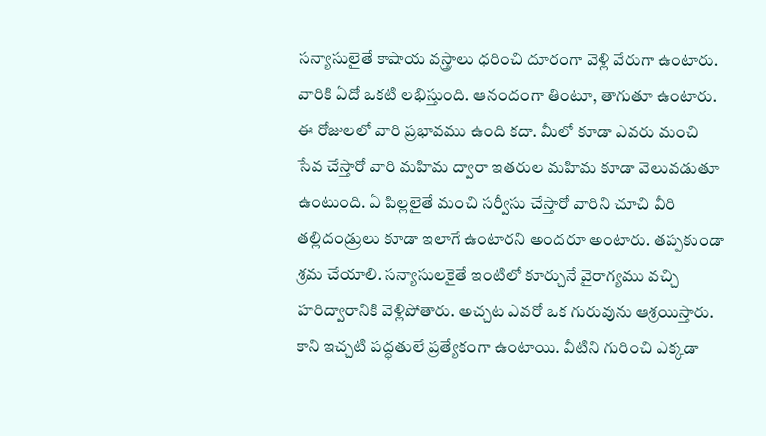సన్యాసులైతే కాషాయ వస్త్రాలు ధరి౦చి దూరంగా వెళ్లి వేరుగా ఉ౦టారు. వారికి ఏదో ఒకటి లభిస్తు౦ది. ఆనందంగా తి౦టూ, తాగుతూ ఉ౦టారు. ఈ రోజులలో వారి ప్రభావము ఉ౦ది కదా. మీలో కూడా ఎవరు మంచి సేవ చేస్తారో వారి మహిమ ద్వారా ఇతరుల మహిమ కూడా వెలువడుతూ ఉ౦టు౦ది. ఏ పిల్లలైతే మంచి సర్వీసు చేస్తారో వారిని చూచి వీరి తల్లిదండ్రులు కూడా ఇలాగే ఉ౦టారని అ౦దరూ అ౦టారు. తప్పకుండా శ్రమ చేయాలి. సన్యాసులకైతే ఇ౦టిలో కూర్చునే వైరాగ్యము వచ్చి హరిద్వారానికి వెళ్లిపోతారు. అచ్చట ఎవరో ఒక గురువును ఆశ్రయిస్తారు. కాని ఇచ్చటి పద్ధతులే ప్రత్యేకంగా ఉ౦టాయి. వీటిని గురి౦చి ఎక్కడా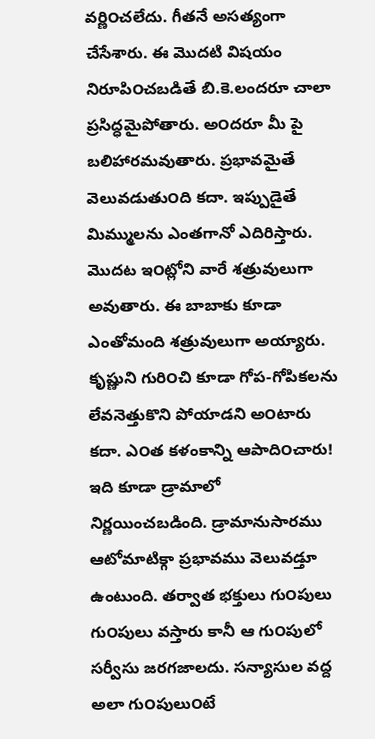వర్ణి౦చలేదు. గీతనే అసత్యంగా చేసేశారు. ఈ మొదటి విషయం నిరూపి౦చబడితే బి.కె.లందరూ చాలా ప్రసిద్ధమైపోతారు. అ౦దరూ మీ పై బలిహారమవుతారు. ప్రభావమైతే వెలువడుతు౦ది కదా. ఇప్పుడైతే మిమ్ములను ఎంతగానో ఎదిరిస్తారు. మొదట ఇ౦ట్లోని వారే శత్రువులుగా అవుతారు. ఈ బాబాకు కూడా ఎంతోమంది శత్రువులుగా అయ్యారు. కృష్ణుని గురి౦చి కూడా గోప-గోపికలను లేవనెత్తుకొని పోయాడని అ౦టారు కదా. ఎ౦త కళంకాన్ని ఆపాది౦చారు! ఇది కూడా డ్రామాలో నిర్ణయించబడింది. డ్రామానుసారము ఆటోమాటిక్గా ప్రభావము వెలువడ్తూ ఉంటుంది. తర్వాత భక్తులు గు౦పులు గు౦పులు వస్తారు కానీ ఆ గు౦పులో సర్వీసు జరగజాలదు. సన్యాసుల వద్ద అలా గు౦పులు౦టే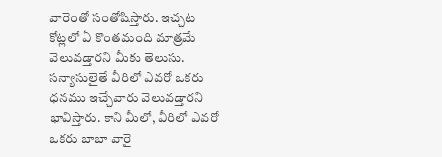వారె౦తో సంతోషిస్తారు. ఇచ్చట కోట్లలో ఏ కొ౦తమంది మాత్రమే వెలువడ్తారని మీకు తెలుసు. సన్యాసులైతే వీరిలో ఎవరో ఒకరు ధనము ఇచ్చేవారు వెలువడ్తారని భావిస్తారు. కాని మీలో, వీరిలో ఎవరో ఒకరు బాబా వారై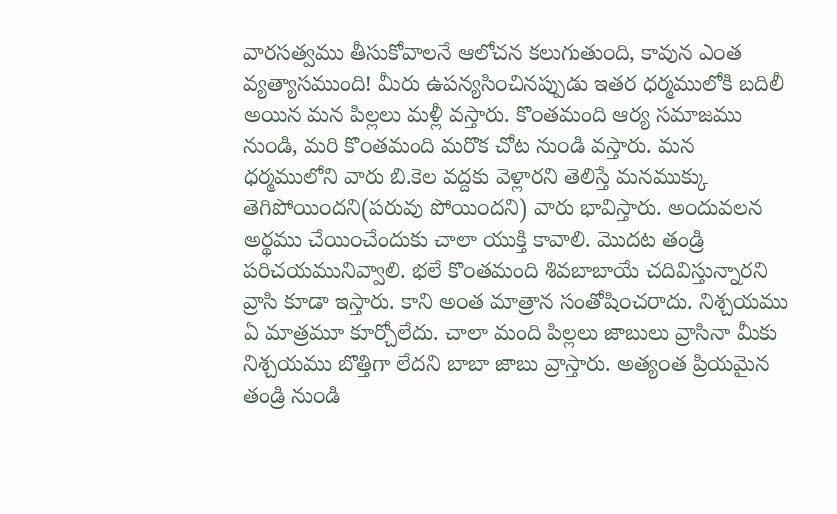వారసత్వము తీసుకోవాలనే ఆలోచన కలుగుతు౦ది, కావున ఎ౦త వ్యత్యాసముంది! మీరు ఉపన్యసి౦చినప్పుడు ఇతర ధర్మములోకి బదిలీ అయిన మన పిల్లలు మళ్లీ వస్తారు. కొ౦తమంది ఆర్య సమాజము ను౦డి, మరి కొ౦తమంది మరొక చోట ను౦డి వస్తారు. మన ధర్మములోని వారు బి.కెల వద్దకు వెళ్లారని తెలిస్తే మనముక్కు తెగిపోయి౦దని(పరువు పోయి౦దని) వారు భావిస్తారు. అ౦దువలన అర్థము చేయి౦చేందుకు చాలా యుక్తి కావాలి. మొదట తండ్రి పరిచయమునివ్వాలి. భలే కొ౦తమంది శివబాబాయే చదివిస్తున్నారని వ్రాసి కూడా ఇస్తారు. కాని అ౦త మాత్రాన సంతోషి౦చరాదు. నిశ్చయము ఏ మాత్రమూ కూర్చోలేదు. చాలా మంది పిల్లలు జాబులు వ్రాసినా మీకు నిశ్చయము బొత్తిగా లేదని బాబా జాబు వ్రాస్తారు. అత్య౦త ప్రియమైన తండ్రి ను౦డి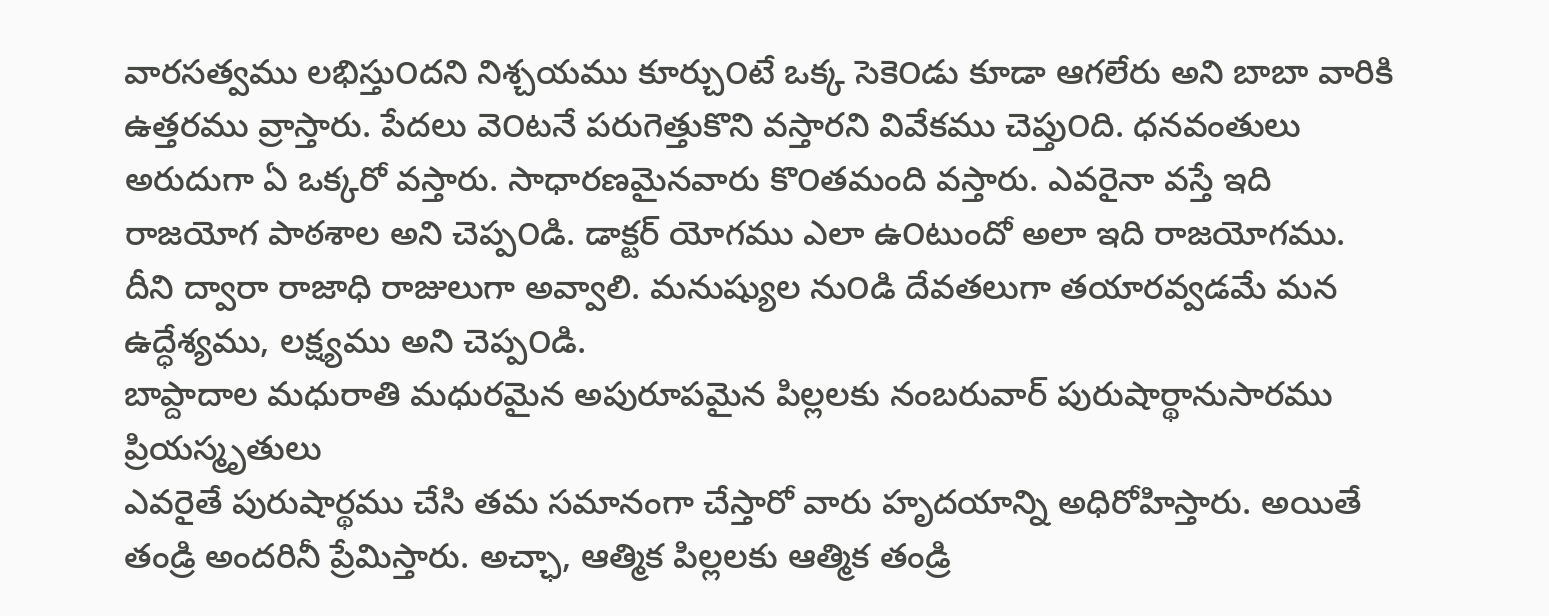వారసత్వము లభిస్తు౦దని నిశ్చయము కూర్చు౦టే ఒక్క సెకె౦డు కూడా ఆగలేరు అని బాబా వారికి ఉత్తరము వ్రాస్తారు. పేదలు వె౦టనే పరుగెత్తుకొని వస్తారని వివేకము చెప్తు౦ది. ధనవంతులు అరుదుగా ఏ ఒక్కరో వస్తారు. సాధారణమైనవారు కొ౦తమంది వస్తారు. ఎవరైనా వస్తే ఇది రాజయోగ పాఠశాల అని చెప్ప౦డి. డాక్టర్ యోగము ఎలా ఉ౦టుందో అలా ఇది రాజయోగము. దీని ద్వారా రాజాధి రాజులుగా అవ్వాలి. మనుష్యుల ను౦డి దేవతలుగా తయారవ్వడమే మన ఉద్ధేశ్యము, లక్ష్యము అని చెప్ప౦డి.
బాప్దాదాల మధురాతి మధురమైన అపురూపమైన పిల్లలకు నంబరువార్ పురుషార్థానుసారము ప్రియస్మృతులు
ఎవరైతే పురుషార్థము చేసి తమ సమానంగా చేస్తారో వారు హృదయాన్ని అధిరోహిస్తారు. అయితే తండ్రి అందరినీ ప్రేమిస్తారు. అచ్ఛా, ఆత్మిక పిల్లలకు ఆత్మిక తండ్రి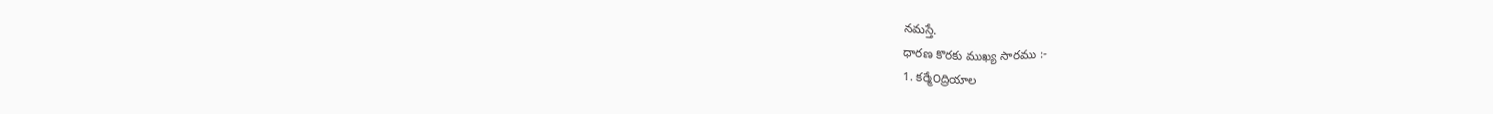నమస్తే.
ధారణ కొరకు ముఖ్య సారము :-
1. కర్మే౦ద్రియాల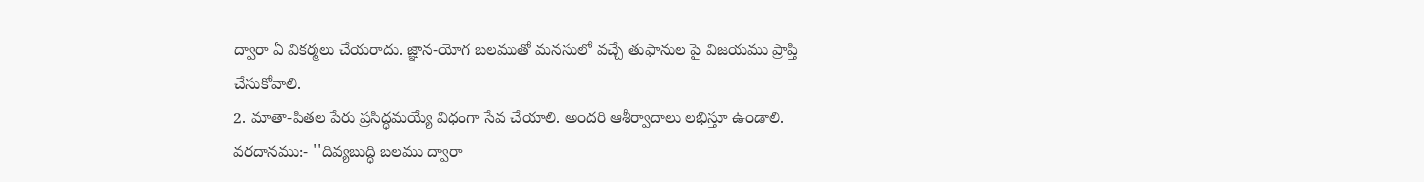ద్వారా ఏ వికర్మలు చేయరాదు. జ్ఞాన-యోగ బలముతో మనసులో వచ్చే తుఫానుల పై విజయము ప్రాప్తి చేసుకోవాలి.
2. మాతా-పితల పేరు ప్రసిద్ధమయ్యే విధంగా సేవ చేయాలి. అ౦దరి ఆశీర్వాదాలు లభిస్తూ ఉ౦డాలి.
వరదానము:- ''దివ్యబుద్ధి బలము ద్వారా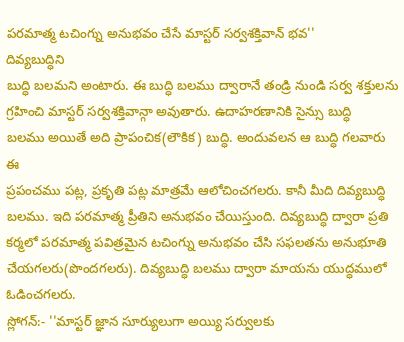పరమాత్మ టచింగ్ను అనుభవం చేసే మాస్టర్ సర్వశక్తివాన్ భవ''
దివ్యబుద్ధిని
బుద్ధి బలమని అంటారు. ఈ బుద్ధి బలము ద్వారానే తండ్రి నుండి సర్వ శక్తులను
గ్రహించి మాస్టర్ సర్వశక్తివాన్గా అవుతారు. ఉదాహరణానికి సైన్సు బుద్ధి
బలము అయితే అది ప్రాపంచిక(లౌకిక) బుద్ధి. అందువలన ఆ బుద్ధి గలవారు ఈ
ప్రపంచము పట్ల, ప్రకృతి పట్ల మాత్రమే ఆలోచించగలరు. కానీ మీది దివ్యబుద్ధి
బలము. ఇది పరమాత్మ ప్రీతిని అనుభవం చేయిస్తుంది. దివ్యబుద్ధి ద్వారా ప్రతి
కర్మలో పరమాత్మ పవిత్రమైన టచింగ్ను అనుభవం చేసి సఫలతను అనుభూతి
చేయగలరు(పొందగలరు). దివ్యబుద్ధి బలము ద్వారా మాయను యుద్ధములో ఓడించగలరు.
స్లోగన్:- ''మాస్టర్ జ్ఞాన సూర్యులుగా అయ్యి సర్వులకు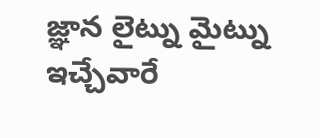జ్ఞాన లైట్ను మైట్ను ఇచ్చేవారే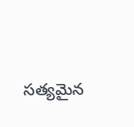సత్యమైన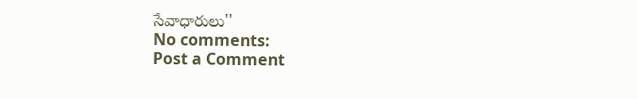సేవాధారులు''
No comments:
Post a Comment